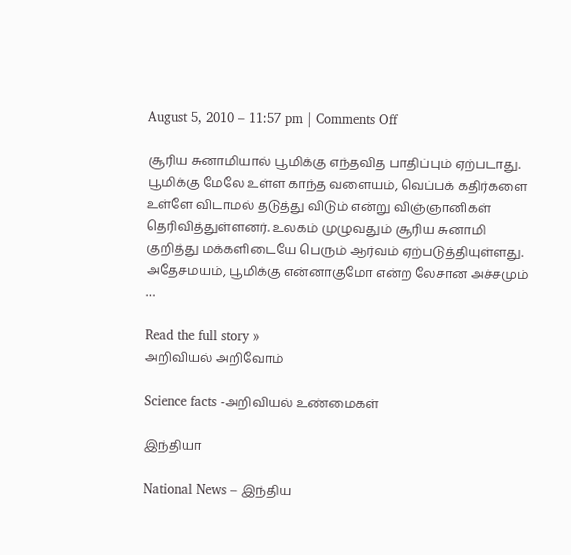August 5, 2010 – 11:57 pm | Comments Off

சூரிய சுனாமியால் பூமிக்கு எந்தவித பாதிப்பும் ஏற்படாது. பூமிக்கு மேலே உள்ள காந்த வளையம், வெப்பக் கதிர்களை உள்ளே விடாமல் தடுத்து விடும் என்று விஞ்ஞானிகள் தெரிவித்துள்ளனர். உலகம் முழுவதும் சூரிய சுனாமி குறித்து மக்களிடையே பெரும் ஆர்வம் ஏற்படுத்தியுள்ளது. அதேசமயம், பூமிக்கு என்னாகுமோ என்ற லேசான அச்சமும் …

Read the full story »
அறிவியல் அறிவோம்

Science facts -அறிவியல் உண்மைகள்

இந்தியா

National News – இந்திய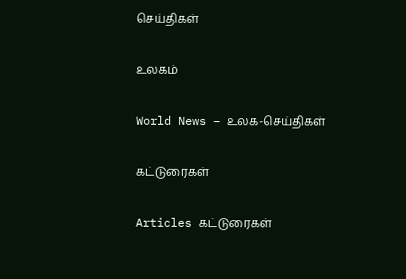செய்திகள்

உலகம்

World News – உலக-செய்திகள்

கட்டுரைகள்

Articles கட்டுரைகள்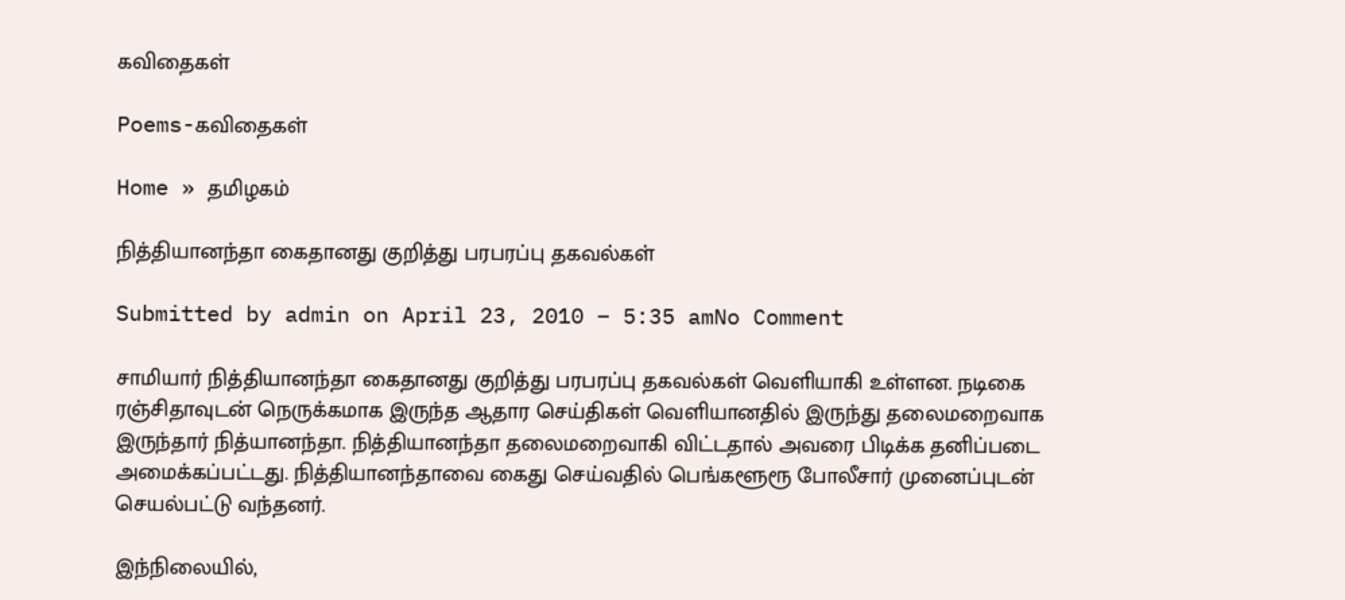கவிதைகள்

Poems-கவிதைகள்

Home » தமிழகம்

நித்தியானந்தா கைதானது குறித்து பரபரப்பு தகவல்கள்

Submitted by admin on April 23, 2010 – 5:35 amNo Comment

சாமியார் நித்தியானந்தா கைதானது குறித்து பரபரப்பு தகவல்கள் வெளியாகி உள்ளன. நடிகை ரஞ்சிதாவுடன் நெருக்கமாக இருந்த ஆதார செய்திகள் வெளியானதில் இருந்து தலைமறைவாக இருந்தார் நித்யானந்தா. நித்தியானந்தா தலைமறைவாகி விட்டதால் அவரை பிடிக்க தனிப்படை அமைக்கப்பட்டது. நித்தியானந்தாவை கைது செய்வதில் பெங்களூரூ போலீசார் முனைப்புடன் செயல்பட்டு வந்தனர்.

இந்நிலையில்,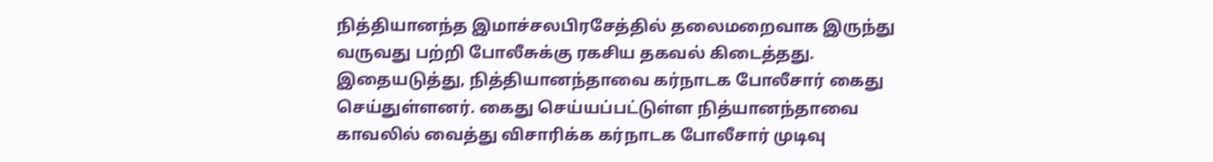நித்தியானந்த இமாச்சலபிரசேத்தில் தலைமறைவாக இருந்து வருவது பற்றி போலீசுக்கு ரகசிய தகவல் கிடைத்தது. இதையடுத்து, நித்தியானந்தாவை கர்நாடக போலீசார் கைது செய்துள்ளனர். கைது செய்யப்பட்டுள்ள நித்யானந்தாவை காவலில் வைத்து விசாரிக்க கர்நாடக போலீசார் முடிவு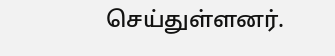செய்துள்ளனர்.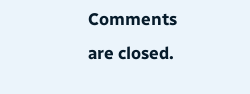Comments are closed.